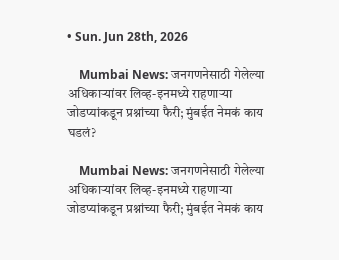• Sun. Jun 28th, 2026

    Mumbai News: जनगणनेसाठी गेलेल्या अधिकाऱ्यांवर लिव्ह-इनमध्ये राहणाऱ्या जोडप्यांकडून प्रश्नांच्या फैरी; मुंबईत नेमकं काय घडलं?

    Mumbai News: जनगणनेसाठी गेलेल्या अधिकाऱ्यांवर लिव्ह-इनमध्ये राहणाऱ्या जोडप्यांकडून प्रश्नांच्या फैरी; मुंबईत नेमकं काय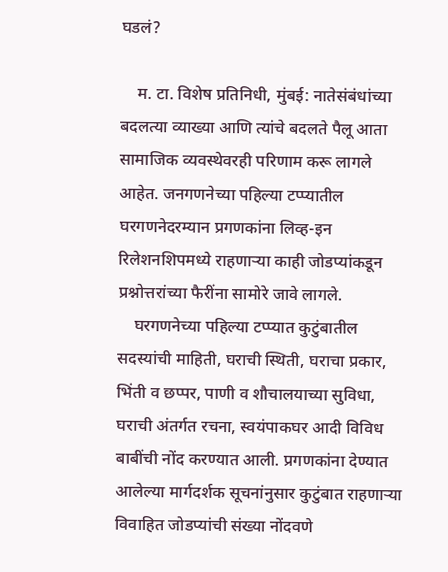घडलं?

    म. टा. विशेष प्रतिनिधी, मुंबई: नातेसंबंधांच्या बदलत्या व्याख्या आणि त्यांचे बदलते पैलू आता सामाजिक व्यवस्थेवरही परिणाम करू लागले आहेत. जनगणनेच्या पहिल्या टप्प्यातील घरगणनेदरम्यान प्रगणकांना लिव्ह-इन रिलेशनशिपमध्ये राहणाऱ्या काही जोडप्यांकडून प्रश्नोत्तरांच्या फैरींना सामोरे जावे लागले.
    घरगणनेच्या पहिल्या टप्प्यात कुटुंबातील सदस्यांची माहिती, घराची स्थिती, घराचा प्रकार, भिंती व छप्पर, पाणी व शौचालयाच्या सुविधा, घराची अंतर्गत रचना, स्वयंपाकघर आदी विविध बाबींची नोंद करण्यात आली. प्रगणकांना देण्यात आलेल्या मार्गदर्शक सूचनांनुसार कुटुंबात राहणाऱ्या विवाहित जोडप्यांची संख्या नोंदवणे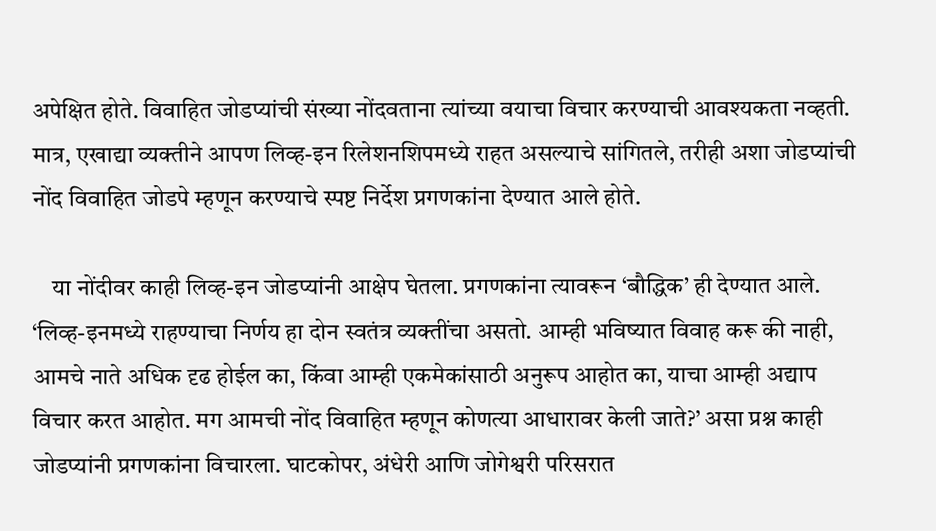अपेक्षित होते. विवाहित जोडप्यांची संख्या नोंदवताना त्यांच्या वयाचा विचार करण्याची आवश्यकता नव्हती. मात्र, एखाद्या व्यक्तीने आपण लिव्ह-इन रिलेशनशिपमध्ये राहत असल्याचे सांगितले, तरीही अशा जोडप्यांची नोंद विवाहित जोडपे म्हणून करण्याचे स्पष्ट निर्देश प्रगणकांना देण्यात आले होते.

    या नोंदीवर काही लिव्ह-इन जोडप्यांनी आक्षेप घेतला. प्रगणकांना त्यावरून ‘बौद्धिक’ ही देण्यात आले. ‘लिव्ह-इनमध्ये राहण्याचा निर्णय हा दोन स्वतंत्र व्यक्तींचा असतो. आम्ही भविष्यात विवाह करू की नाही, आमचे नाते अधिक दृढ होईल का, किंवा आम्ही एकमेकांसाठी अनुरूप आहोत का, याचा आम्ही अद्याप विचार करत आहोत. मग आमची नोंद विवाहित म्हणून कोणत्या आधारावर केली जाते?’ असा प्रश्न काही जोडप्यांनी प्रगणकांना विचारला. घाटकोपर, अंधेरी आणि जोगेश्वरी परिसरात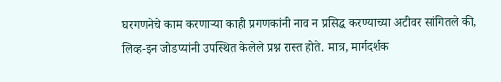घरगणनेचे काम करणाऱ्या काही प्रगणकांनी नाव न प्रसिद्ध करण्याच्या अटीवर सांगितले की, लिव्ह-इन जोडप्यांनी उपस्थित केलेले प्रश्न रास्त होते. मात्र, मार्गदर्शक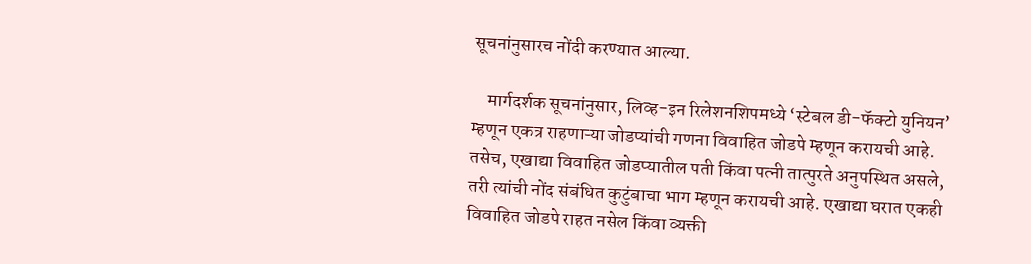सूचनांनुसारच नोंदी करण्यात आल्या.

    मार्गदर्शक सूचनांनुसार, लिव्ह-इन रिलेशनशिपमध्ये ‘स्टेबल डी-फॅक्टो युनियन’ म्हणून एकत्र राहणाऱ्या जोडप्यांची गणना विवाहित जोडपे म्हणून करायची आहे. तसेच, एखाद्या विवाहित जोडप्यातील पती किंवा पत्नी तात्पुरते अनुपस्थित असले, तरी त्यांची नोंद संबंधित कुटुंबाचा भाग म्हणून करायची आहे. एखाद्या घरात एकही विवाहित जोडपे राहत नसेल किंवा व्यक्ती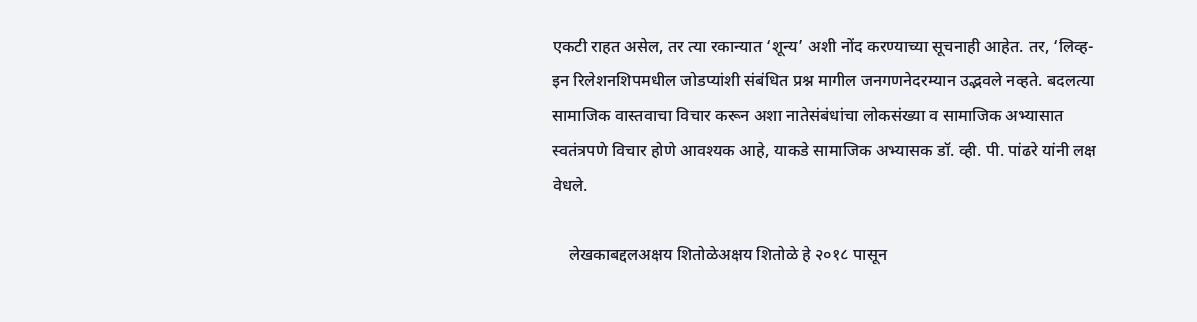एकटी राहत असेल, तर त्या रकान्यात ‘शून्य’ अशी नोंद करण्याच्या सूचनाही आहेत. तर, ‘लिव्ह-इन रिलेशनशिपमधील जोडप्यांशी संबंधित प्रश्न मागील जनगणनेदरम्यान उद्भवले नव्हते. बदलत्या सामाजिक वास्तवाचा विचार करून अशा नातेसंबंधांचा लोकसंख्या व सामाजिक अभ्यासात स्वतंत्रपणे विचार होणे आवश्यक आहे, याकडे सामाजिक अभ्यासक डॉ. व्ही. पी. पांढरे यांनी लक्ष वेधले.

    लेखकाबद्दलअक्षय शितोळेअक्षय शितोळे हे २०१८ पासून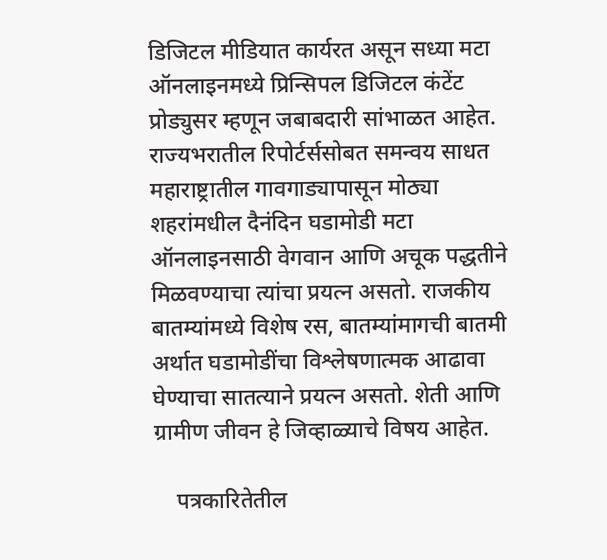डिजिटल मीडियात कार्यरत असून सध्या मटा ऑनलाइनमध्ये प्रिन्सिपल डिजिटल कंटेंट प्रोड्युसर म्हणून जबाबदारी सांभाळत आहेत. राज्यभरातील रिपोर्टर्ससोबत समन्वय साधत महाराष्ट्रातील गावगाड्यापासून मोठ्या शहरांमधील दैनंदिन घडामोडी मटा ऑनलाइनसाठी वेगवान आणि अचूक पद्धतीने मिळवण्याचा त्यांचा प्रयत्न असतो. राजकीय बातम्यांमध्ये विशेष रस, बातम्यांमागची बातमी अर्थात घडामोडींचा विश्लेषणात्मक आढावा घेण्याचा सातत्याने प्रयत्न असतो. शेती आणि ग्रामीण जीवन हे जिव्हाळ्याचे विषय आहेत.

    पत्रकारितेतील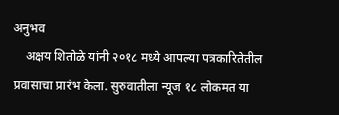अनुभव
    अक्षय शितोळे यांनी २०१८ मध्ये आपल्या पत्रकारितेतील प्रवासाचा प्रारंभ केला. सुरुवातीला न्यूज १८ लोकमत या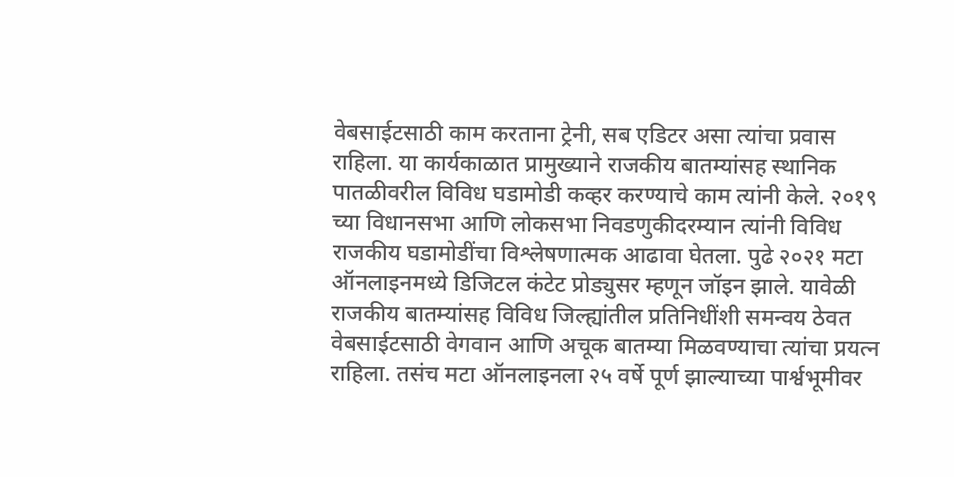वेबसाईटसाठी काम करताना ट्रेनी, सब एडिटर असा त्यांचा प्रवास राहिला. या कार्यकाळात प्रामुख्याने राजकीय बातम्यांसह स्थानिक पातळीवरील विविध घडामोडी कव्हर करण्याचे काम त्यांनी केले. २०१९ च्या विधानसभा आणि लोकसभा निवडणुकीदरम्यान त्यांनी विविध राजकीय घडामोडींचा विश्लेषणात्मक आढावा घेतला. पुढे २०२१ मटा ऑनलाइनमध्ये डिजिटल कंटेट प्रोड्युसर म्हणून जॉइन झाले. यावेळी राजकीय बातम्यांसह विविध जिल्ह्यांतील प्रतिनिधींशी समन्वय ठेवत वेबसाईटसाठी वेगवान आणि अचूक बातम्या मिळवण्याचा त्यांचा प्रयत्न राहिला. तसंच मटा ऑनलाइनला २५ वर्षे पूर्ण झाल्याच्या पार्श्वभूमीवर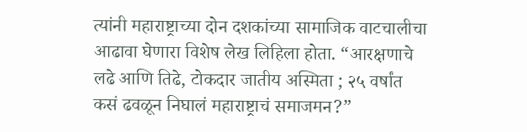त्यांनी महाराष्ट्राच्या दोन दशकांच्या सामाजिक वाटचालीचा आढावा घेणारा विशेष लेख लिहिला होता. “आरक्षणाचे लढे आणि तिढे, टोकदार जातीय अस्मिता ; २५ वर्षांत कसं ढवळून निघालं महाराष्ट्राचं समाजमन?”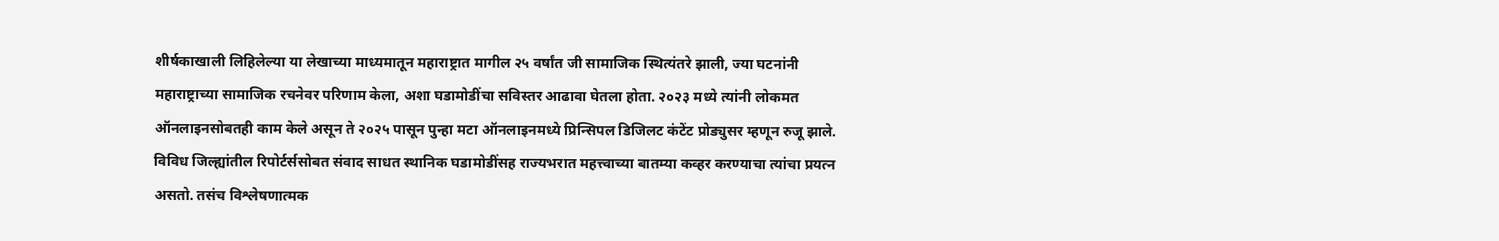शीर्षकाखाली लिहिलेल्या या लेखाच्या माध्यमातून महाराष्ट्रात मागील २५ वर्षांत जी सामाजिक स्थित्यंतरे झाली, ज्या घटनांनी महाराष्ट्राच्या सामाजिक रचनेवर परिणाम केला, अशा घडामोडींचा सविस्तर आढावा घेतला होता. २०२३ मध्ये त्यांनी लोकमत ऑनलाइनसोबतही काम केले असून ते २०२५ पासून पुन्हा मटा ऑनलाइनमध्ये प्रिन्सिपल डिजिलट कंटेंट प्रोड्युसर म्हणून रुजू झाले. विविध जिल्ह्यांतील रिपोर्टर्ससोबत संवाद साधत स्थानिक घडामोडींसह राज्यभरात महत्त्वाच्या बातम्या कव्हर करण्याचा त्यांचा प्रयत्न असतो. तसंच विश्लेषणात्मक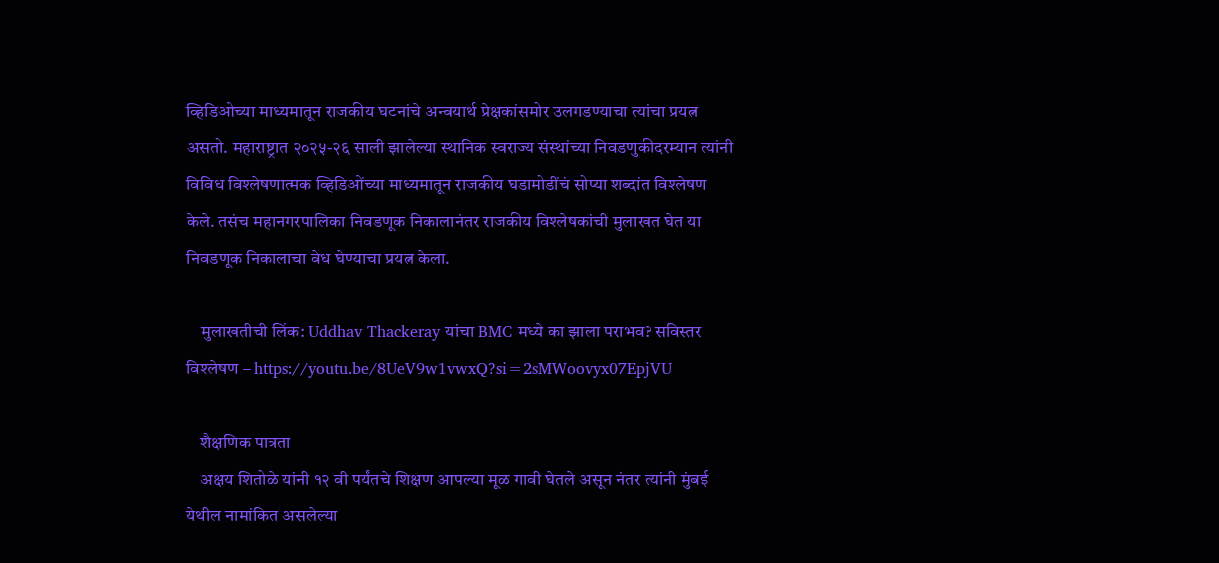व्हिडिओच्या माध्यमातून राजकीय घटनांचे अन्वयार्थ प्रेक्षकांसमोर उलगडण्याचा त्यांचा प्रयत्न असतो. महाराष्ट्रात २०२५-२६ साली झालेल्या स्थानिक स्वराज्य संस्थांच्या निवडणुकीदरम्यान त्यांनी विविध विश्लेषणात्मक व्हिडिओंच्या माध्यमातून राजकीय घडामोडींचं सोप्या शब्दांत विश्लेषण केले. तसंच महानगरपालिका निवडणूक निकालानंतर राजकीय विश्लेषकांची मुलाखत घेत या निवडणूक निकालाचा वेध घेण्याचा प्रयत्न केला.

    मुलाखतीची लिंक: Uddhav Thackeray यांचा BMC मध्ये का झाला पराभव? सविस्तर विश्लेषण – https://youtu.be/8UeV9w1vwxQ?si=2sMWoovyx07EpjVU

    शैक्षणिक पात्रता
    अक्षय शितोळे यांनी १२ वी पर्यंतचे शिक्षण आपल्या मूळ गावी घेतले असून नंतर त्यांनी मुंबई येथील नामांकित असलेल्या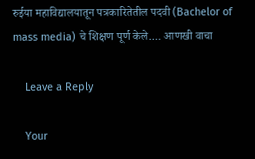रुईया महाविद्यालयातून पत्रकारितेतील पदवी (Bachelor of mass media) चे शिक्षण पूर्ण केले.… आणखी वाचा

    Leave a Reply

    Your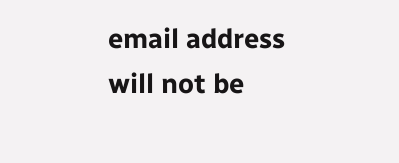email address will not be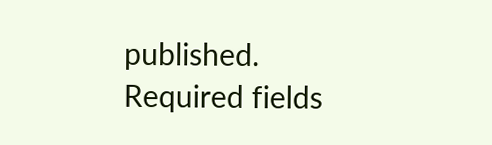published. Required fields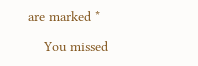are marked *

    You missed